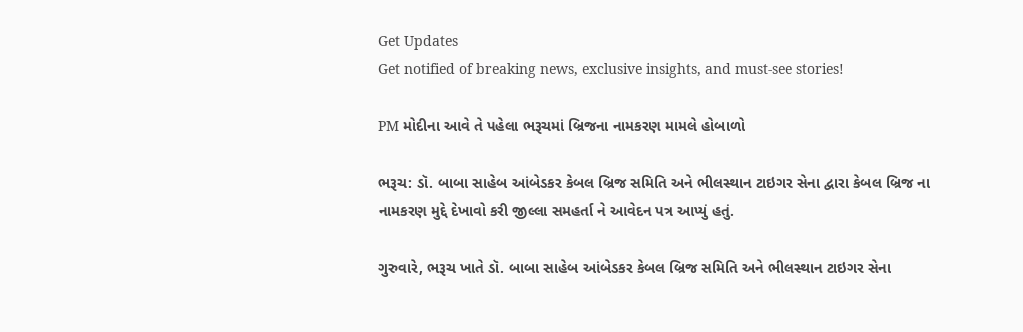Get Updates
Get notified of breaking news, exclusive insights, and must-see stories!

PM મોદીના આવે તે પહેલા ભરૂચમાં બ્રિજના નામકરણ મામલે હોબાળો

ભરૂચ: ડૉ. બાબા સાહેબ આંબેડકર કેબલ બ્રિજ સમિતિ અને ભીલસ્થાન ટાઇગર સેના દ્વારા કેબલ બ્રિજ ના નામકરણ મુદ્દે દેખાવો કરી જીલ્લા સમહર્તા ને આવેદન પત્ર આપ્યું હતું.

ગુરુવારે, ભરૂચ ખાતે ડૉ. બાબા સાહેબ આંબેડકર કેબલ બ્રિજ સમિતિ અને ભીલસ્થાન ટાઇગર સેના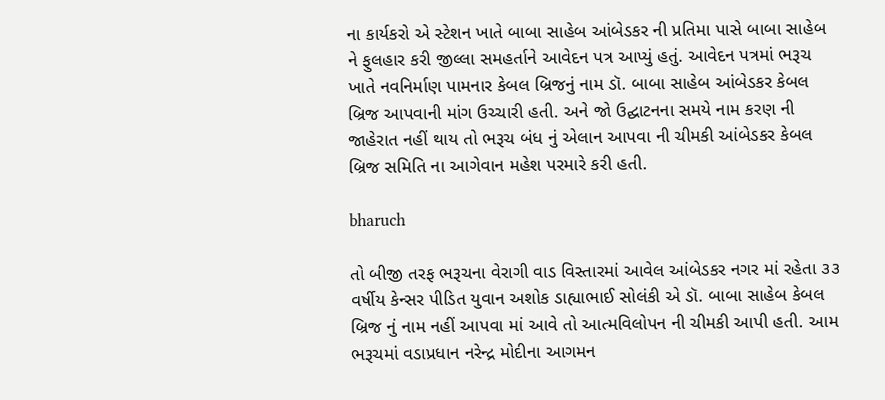ના કાર્યકરો એ સ્ટેશન ખાતે બાબા સાહેબ આંબેડકર ની પ્રતિમા પાસે બાબા સાહેબ ને ફુલહાર કરી જીલ્લા સમહર્તાને આવેદન પત્ર આપ્યું હતું. આવેદન પત્રમાં ભરૂચ ખાતે નવનિર્માણ પામનાર કેબલ બ્રિજનું નામ ડૉ. બાબા સાહેબ આંબેડકર કેબલ બ્રિજ આપવાની માંગ ઉચ્ચારી હતી. અને જો ઉદ્ઘાટનના સમયે નામ કરણ ની જાહેરાત નહીં થાય તો ભરૂચ બંધ નું એલાન આપવા ની ચીમકી આંબેડકર કેબલ બ્રિજ સમિતિ ના આગેવાન મહેશ પરમારે કરી હતી.

bharuch

તો બીજી તરફ ભરૂચના વેરાગી વાડ વિસ્તારમાં આવેલ આંબેડકર નગર માં રહેતા ૩૩ વર્ષીય કેન્સર પીડિત યુવાન અશોક ડાહ્યાભાઈ સોલંકી એ ડૉ. બાબા સાહેબ કેબલ બ્રિજ નું નામ નહીં આપવા માં આવે તો આત્મવિલોપન ની ચીમકી આપી હતી. આમ ભરૂચમાં વડાપ્રધાન નરેન્દ્ર મોદીના આગમન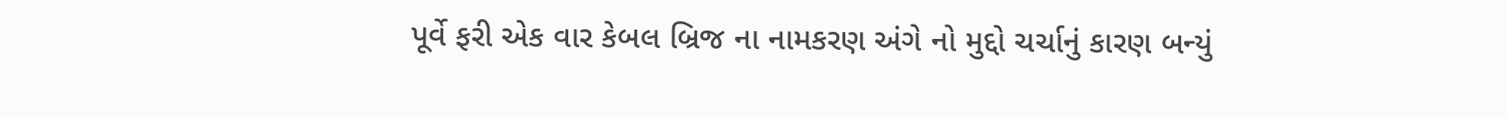પૂર્વે ફરી એક વાર કેબલ બ્રિજ ના નામકરણ અંગે નો મુદ્દો ચર્ચાનું કારણ બન્યું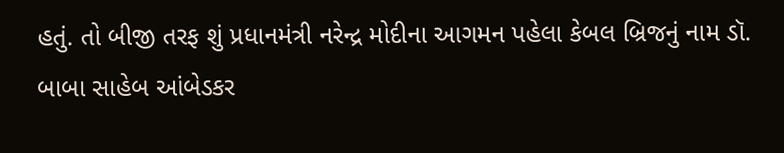હતું. તો બીજી તરફ શું પ્રધાનમંત્રી નરેન્દ્ર મોદીના આગમન પહેલા કેબલ બ્રિજનું નામ ડૉ. બાબા સાહેબ આંબેડકર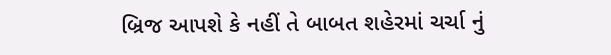બ્રિજ આપશે કે નહીં તે બાબત શહેરમાં ચર્ચા નું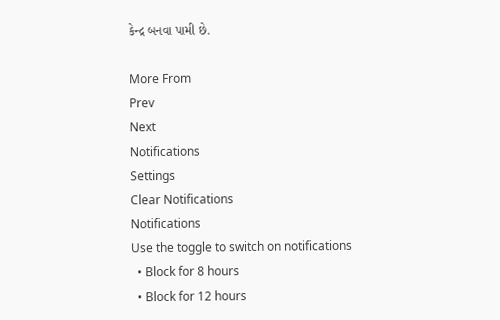કેન્દ્ર બનવા પામી છે.

More From
Prev
Next
Notifications
Settings
Clear Notifications
Notifications
Use the toggle to switch on notifications
  • Block for 8 hours
  • Block for 12 hours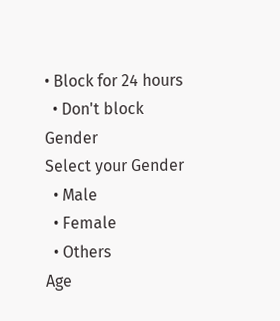• Block for 24 hours
  • Don't block
Gender
Select your Gender
  • Male
  • Female
  • Others
Age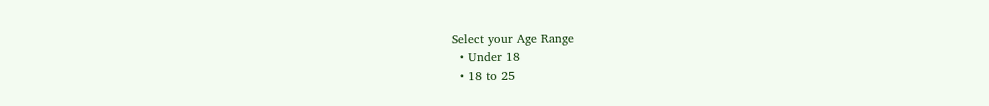Select your Age Range
  • Under 18
  • 18 to 25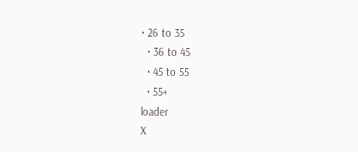• 26 to 35
  • 36 to 45
  • 45 to 55
  • 55+
loader
X